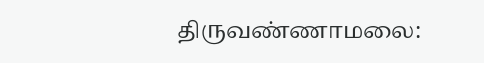திருவண்ணாமலை: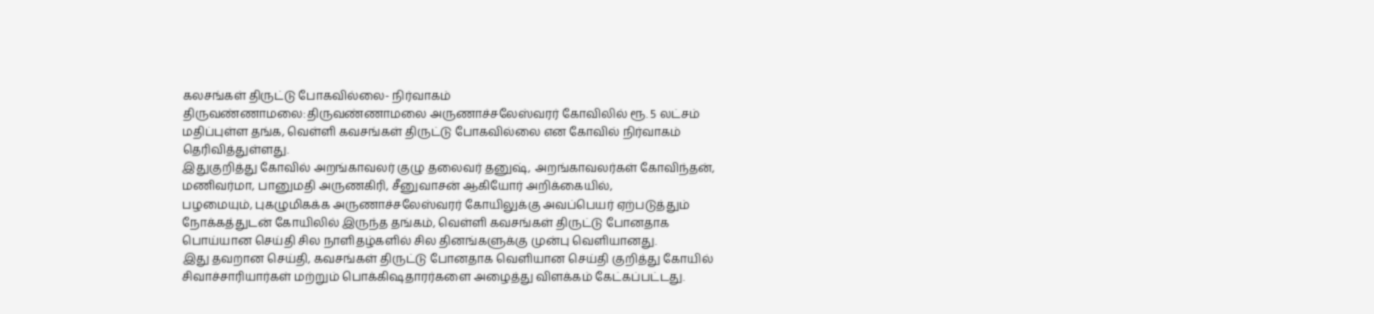கலசங்கள் திருட்டு போகவில்லை- நிர்வாகம்
திருவண்ணாமலை:திருவண்ணாமலை அருணாச்சலேஸ்வரர் கோவிலில் ரூ. 5 லட்சம் மதிப்புள்ள தங்க, வெள்ளி கவசங்கள் திருட்டு போகவில்லை என கோவில் நிர்வாகம் தெரிவித்துள்ளது.
இதுகுறித்து கோவில் அறங்காவலர் குழு தலைவர் தனுஷ், அறங்காவலர்கள் கோவிந்தன், மணிவர்மா, பானுமதி அருணகிரி, சீனுவாசன் ஆகியோர் அறிக்கையில்,
பழமையும், புகழுமிகக்க அருணாச்சலேஸ்வரர் கோயிலுக்கு அவப்பெயர் ஏற்படுத்தும் நோக்கத்துடன் கோயிலில் இருந்த தங்கம், வெள்ளி கவசங்கள் திருட்டு போனதாக பொய்யான செய்தி சில நாளிதழ்களில் சில தினங்களுக்கு முன்பு வெளியானது.
இது தவறான செய்தி, கவசங்கள் திருட்டு போனதாக வெளியான செய்தி குறித்து கோயில் சிவாச்சாரியார்கள் மற்றும் பொக்கிஷதாரர்களை அழைத்து விளக்கம் கேட்கப்பட்டது.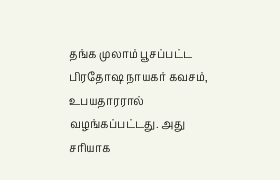தங்க முலாம் பூசப்பட்ட பிரதோஷ நாயகர் கவசம், உபயதாரரால் வழங்கப்பட்டது. அது சரியாக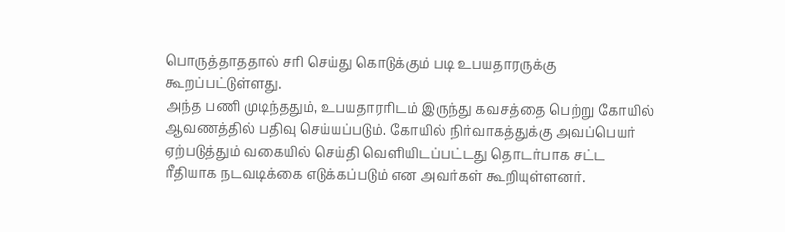பொருத்தாததால் சரி செய்து கொடுக்கும் படி உபயதாரருக்கு கூறப்பட்டுள்ளது.
அந்த பணி முடிந்ததும், உபயதாரரிடம் இருந்து கவசத்தை பெற்று கோயில் ஆவணத்தில் பதிவு செய்யப்படும். கோயில் நிர்வாகத்துக்கு அவப்பெயர் ஏற்படுத்தும் வகையில் செய்தி வெளியிடப்பட்டது தொடர்பாக சட்ட ரீதியாக நடவடிக்கை எடுக்கப்படும் என அவர்கள் கூறியுள்ளனர்.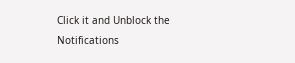Click it and Unblock the Notifications